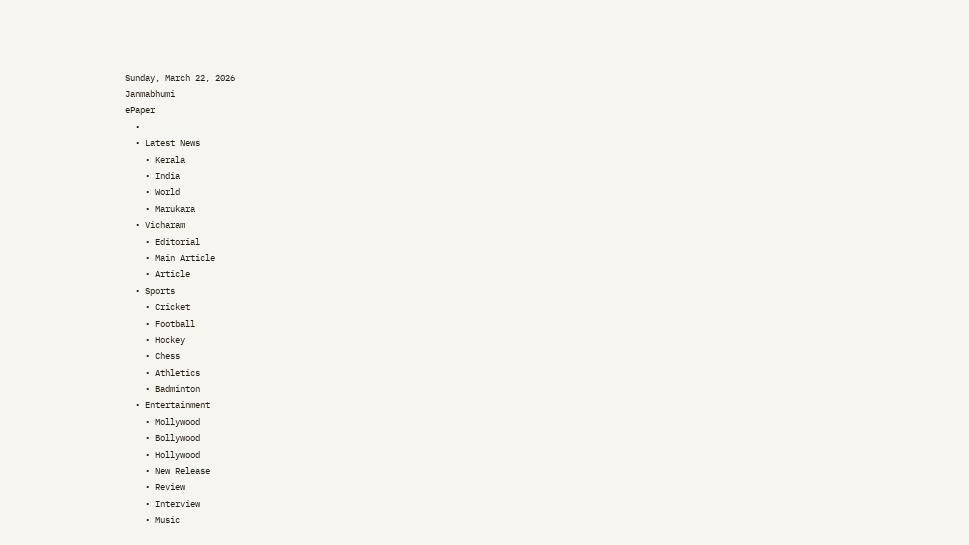Sunday, March 22, 2026
Janmabhumi
ePaper
  •
  • Latest News
    • Kerala
    • India
    • World
    • Marukara
  • Vicharam
    • Editorial
    • Main Article
    • Article
  • Sports
    • Cricket
    • Football
    • Hockey
    • Chess
    • Athletics
    • Badminton
  • Entertainment
    • Mollywood
    • Bollywood
    • Hollywood
    • New Release
    • Review
    • Interview
    • Music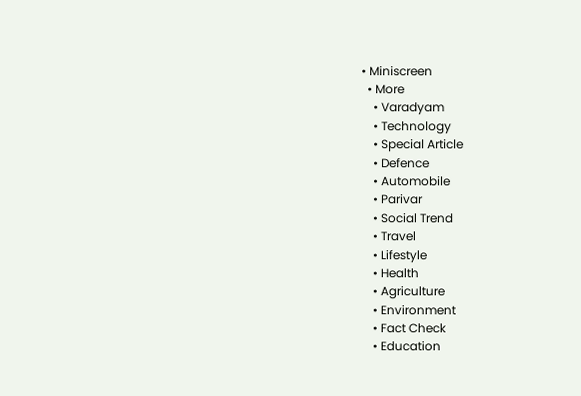• Miniscreen
  • More
    • Varadyam
    • Technology
    • Special Article
    • Defence
    • Automobile
    • Parivar
    • Social Trend
    • Travel
    • Lifestyle
    • Health
    • Agriculture
    • Environment
    • Fact Check
    • Education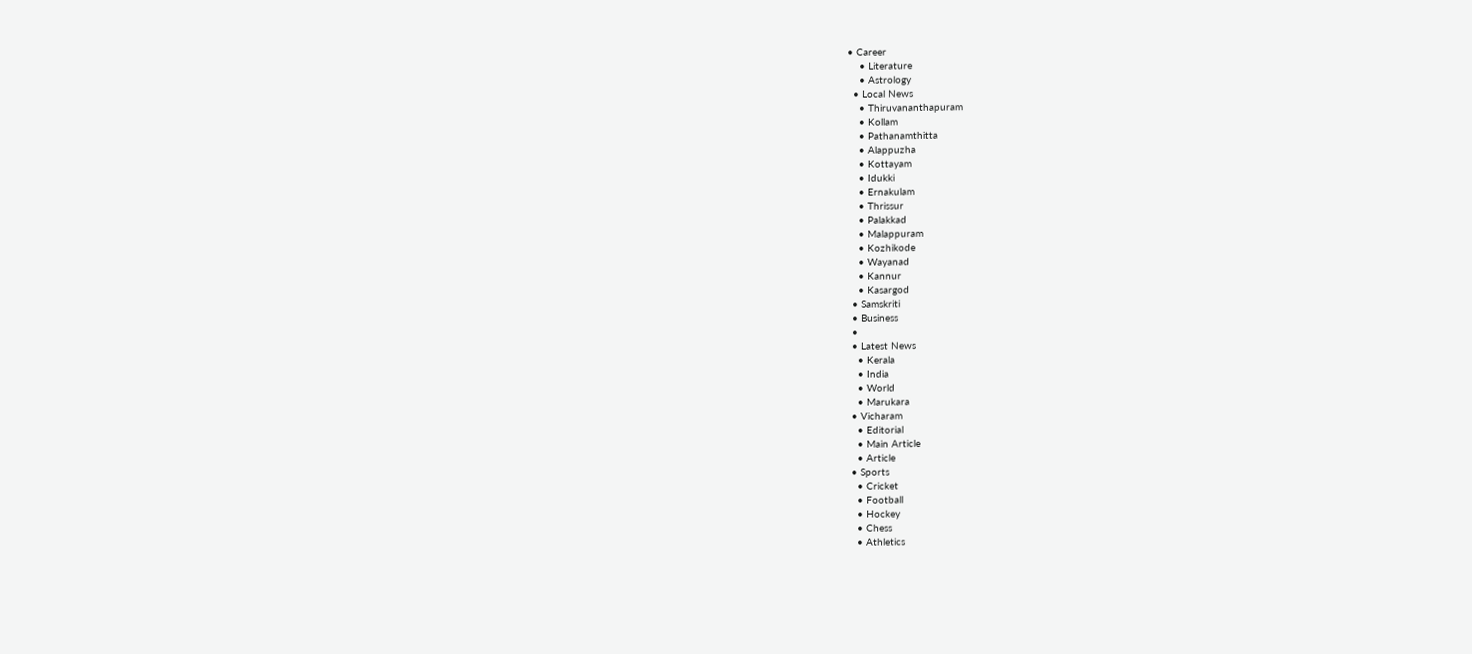• Career
    • Literature
    • Astrology
  • Local News
    • Thiruvananthapuram
    • Kollam
    • Pathanamthitta
    • Alappuzha
    • Kottayam
    • Idukki
    • Ernakulam
    • Thrissur
    • Palakkad
    • Malappuram
    • Kozhikode
    • Wayanad
    • Kannur
    • Kasargod
  • Samskriti
  • Business
  •
  • Latest News
    • Kerala
    • India
    • World
    • Marukara
  • Vicharam
    • Editorial
    • Main Article
    • Article
  • Sports
    • Cricket
    • Football
    • Hockey
    • Chess
    • Athletics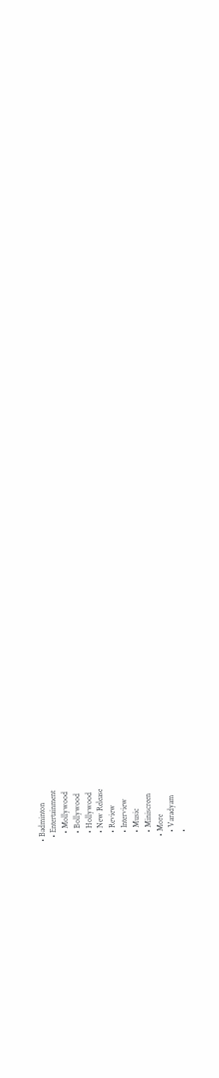• Badminton
  • Entertainment
    • Mollywood
    • Bollywood
    • Hollywood
    • New Release
    • Review
    • Interview
    • Music
    • Miniscreen
  • More
    • Varadyam
    •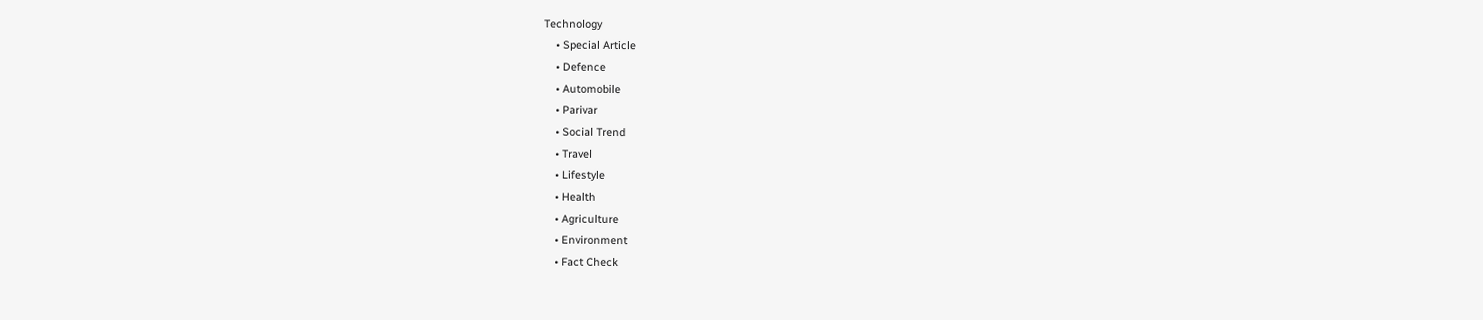Technology
    • Special Article
    • Defence
    • Automobile
    • Parivar
    • Social Trend
    • Travel
    • Lifestyle
    • Health
    • Agriculture
    • Environment
    • Fact Check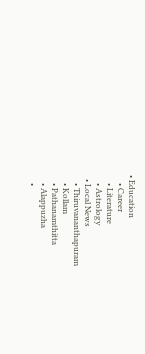• Education
    • Career
    • Literature
    • Astrology
  • Local News
    • Thiruvananthapuram
    • Kollam
    • Pathanamthitta
    • Alappuzha
    •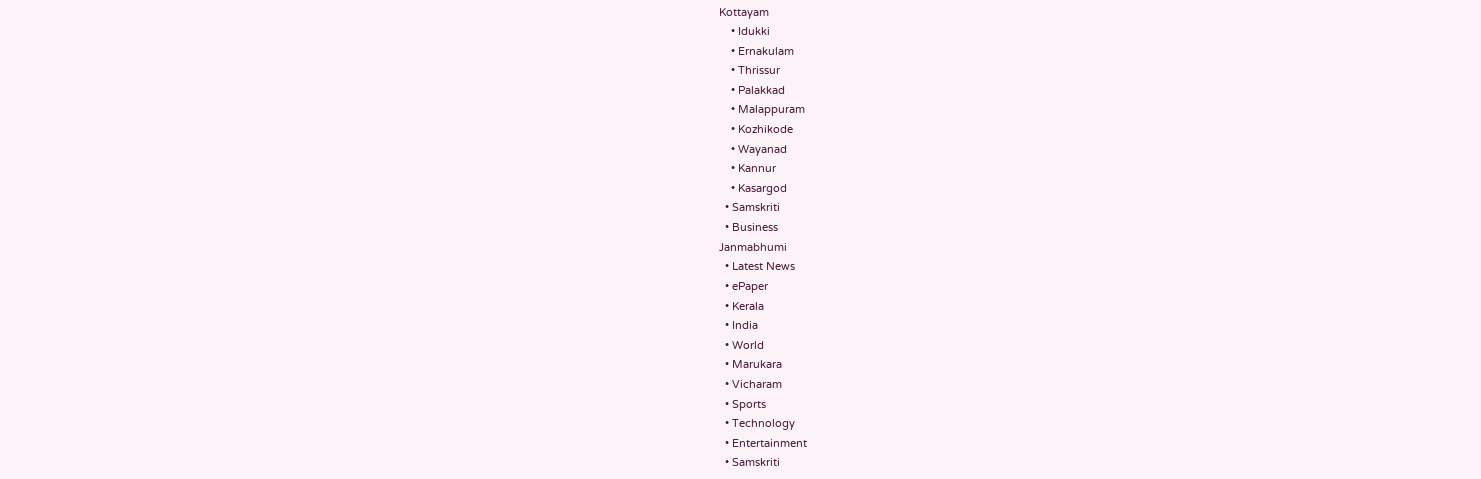Kottayam
    • Idukki
    • Ernakulam
    • Thrissur
    • Palakkad
    • Malappuram
    • Kozhikode
    • Wayanad
    • Kannur
    • Kasargod
  • Samskriti
  • Business
Janmabhumi
  • Latest News
  • ePaper
  • Kerala
  • India
  • World
  • Marukara
  • Vicharam
  • Sports
  • Technology
  • Entertainment
  • Samskriti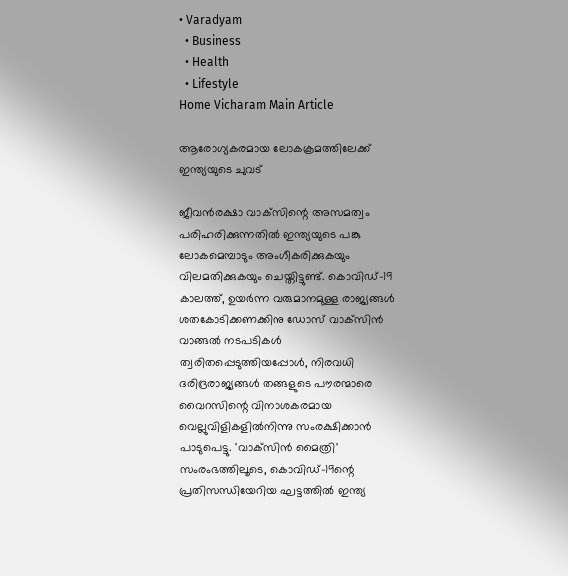• Varadyam
  • Business
  • Health
  • Lifestyle
Home Vicharam Main Article

ആരോഗ്യകരമായ ലോകക്രമത്തിലേക്ക് ഇന്ത്യയുടെ ചുവട്

ജീവന്‍രക്ഷാ വാക്‌സിന്റെ അസമത്വം പരിഹരിക്കുന്നതില്‍ ഇന്ത്യയുടെ പങ്കു ലോകമെമ്പാടും അംഗീകരിക്കുകയും വിലമതിക്കുകയും ചെയ്തിട്ടുണ്ട്. കൊവിഡ്-19 കാലത്ത്, ഉയര്‍ന്ന വരുമാനമുള്ള രാജ്യങ്ങള്‍ ശതകോടിക്കണക്കിനു ഡോസ് വാക്‌സിന്‍ വാങ്ങല്‍ നടപടികള്‍ ത്വരിതപ്പെടുത്തിയപ്പോള്‍, നിരവധി ദരിദ്രരാജ്യങ്ങള്‍ തങ്ങളുടെ പൗരന്മാരെ വൈറസിന്റെ വിനാശകരമായ വെല്ലുവിളികളില്‍നിന്നു സംരക്ഷിക്കാന്‍ പാടുപെട്ടു. 'വാക്‌സിന്‍ മൈത്രി' സംരംഭത്തിലൂടെ, കൊവിഡ്-19ന്റെ പ്രതിസന്ധിയേറിയ ഘട്ടത്തില്‍ ഇന്ത്യ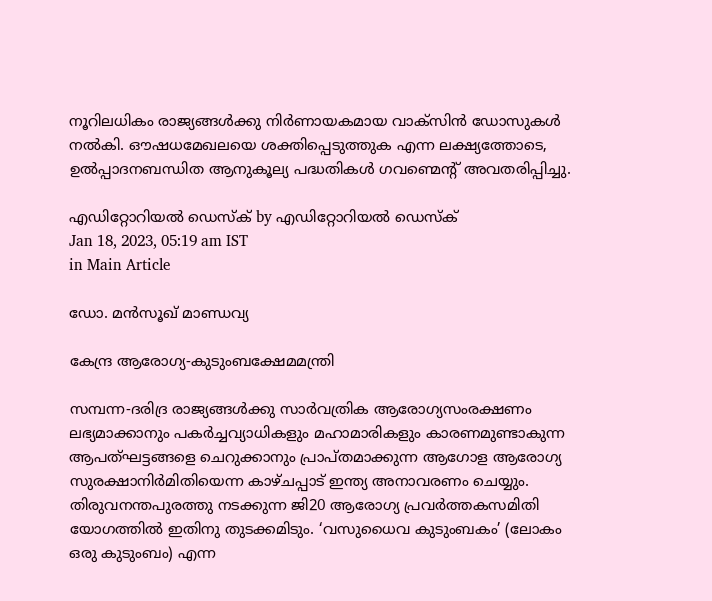നൂറിലധികം രാജ്യങ്ങള്‍ക്കു നിര്‍ണായകമായ വാക്‌സിന്‍ ഡോസുകള്‍ നല്‍കി. ഔഷധമേഖലയെ ശക്തിപ്പെടുത്തുക എന്ന ലക്ഷ്യത്തോടെ, ഉല്‍പ്പാദനബന്ധിത ആനുകൂല്യ പദ്ധതികള്‍ ഗവണ്മെന്റ് അവതരിപ്പിച്ചു.

എഡിറ്റോറിയൽ ഡെസ്ക് by എഡിറ്റോറിയൽ ഡെസ്ക്
Jan 18, 2023, 05:19 am IST
in Main Article

ഡോ. മന്‍സൂഖ് മാണ്ഡവ്യ

കേന്ദ്ര ആരോഗ്യ-കുടുംബക്ഷേമമന്ത്രി

സമ്പന്ന-ദരിദ്ര രാജ്യങ്ങള്‍ക്കു സാര്‍വത്രിക ആരോഗ്യസംരക്ഷണം ലഭ്യമാക്കാനും പകര്‍ച്ചവ്യാധികളും മഹാമാരികളും കാരണമുണ്ടാകുന്ന ആപത്ഘട്ടങ്ങളെ ചെറുക്കാനും പ്രാപ്തമാക്കുന്ന ആഗോള ആരോഗ്യ സുരക്ഷാനിര്‍മിതിയെന്ന കാഴ്ചപ്പാട് ഇന്ത്യ അനാവരണം ചെയ്യും. തിരുവനന്തപുരത്തു നടക്കുന്ന ജി20 ആരോഗ്യ പ്രവര്‍ത്തകസമിതി യോഗത്തില്‍ ഇതിനു തുടക്കമിടും. ‘വസുധൈവ കുടുംബകം’ (ലോകം ഒരു കുടുംബം) എന്ന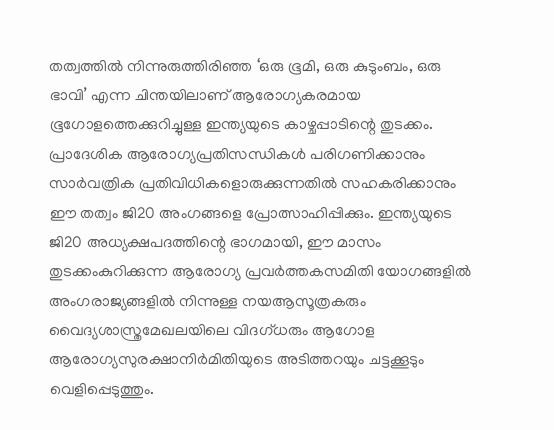തത്വത്തില്‍ നിന്നുരുത്തിരിഞ്ഞ ‘ഒരു ഭൂമി, ഒരു കുടുംബം, ഒരു ഭാവി’ എന്ന ചിന്തയിലാണ് ആരോഗ്യകരമായ ഭൂഗോളത്തെക്കുറിച്ചുള്ള ഇന്ത്യയുടെ കാഴ്ചപ്പാടിന്റെ തുടക്കം. പ്രാദേശിക ആരോഗ്യപ്രതിസന്ധികള്‍ പരിഗണിക്കാനും സാര്‍വത്രിക പ്രതിവിധികളൊരുക്കുന്നതില്‍ സഹകരിക്കാനും ഈ തത്വം ജി20 അംഗങ്ങളെ പ്രോത്സാഹിപ്പിക്കും. ഇന്ത്യയുടെ ജി20 അധ്യക്ഷപദത്തിന്റെ ഭാഗമായി, ഈ മാസം തുടക്കംകുറിക്കുന്ന ആരോഗ്യ പ്രവര്‍ത്തകസമിതി യോഗങ്ങളില്‍ അംഗരാജ്യങ്ങളില്‍ നിന്നുള്ള നയആസൂത്രകരും വൈദ്യശാസ്ത്രമേഖലയിലെ വിദഗ്ധരും ആഗോള ആരോഗ്യസുരക്ഷാനിര്‍മിതിയുടെ അടിത്തറയും ചട്ടക്കൂടും വെളിപ്പെടുത്തും.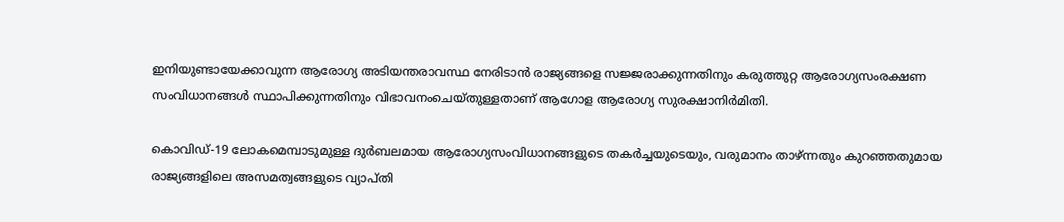ഇനിയുണ്ടായേക്കാവുന്ന ആരോഗ്യ അടിയന്തരാവസ്ഥ നേരിടാന്‍ രാജ്യങ്ങളെ സജ്ജരാക്കുന്നതിനും കരുത്തുറ്റ ആരോഗ്യസംരക്ഷണ സംവിധാനങ്ങള്‍ സ്ഥാപിക്കുന്നതിനും വിഭാവനംചെയ്തുള്ളതാണ് ആഗോള ആരോഗ്യ സുരക്ഷാനിര്‍മിതി.

കൊവിഡ്-19 ലോകമെമ്പാടുമുള്ള ദുര്‍ബലമായ ആരോഗ്യസംവിധാനങ്ങളുടെ തകര്‍ച്ചയുടെയും, വരുമാനം താഴ്ന്നതും കുറഞ്ഞതുമായ രാജ്യങ്ങളിലെ അസമത്വങ്ങളുടെ വ്യാപ്തി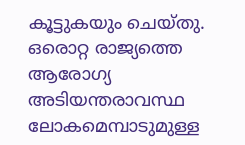കൂട്ടുകയും ചെയ്തു. ഒരൊറ്റ രാജ്യത്തെ ആരോഗ്യ അടിയന്തരാവസ്ഥ ലോകമെമ്പാടുമുള്ള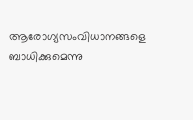ആരോഗ്യസംവിധാനങ്ങളെ ബാധിക്കുമെന്നു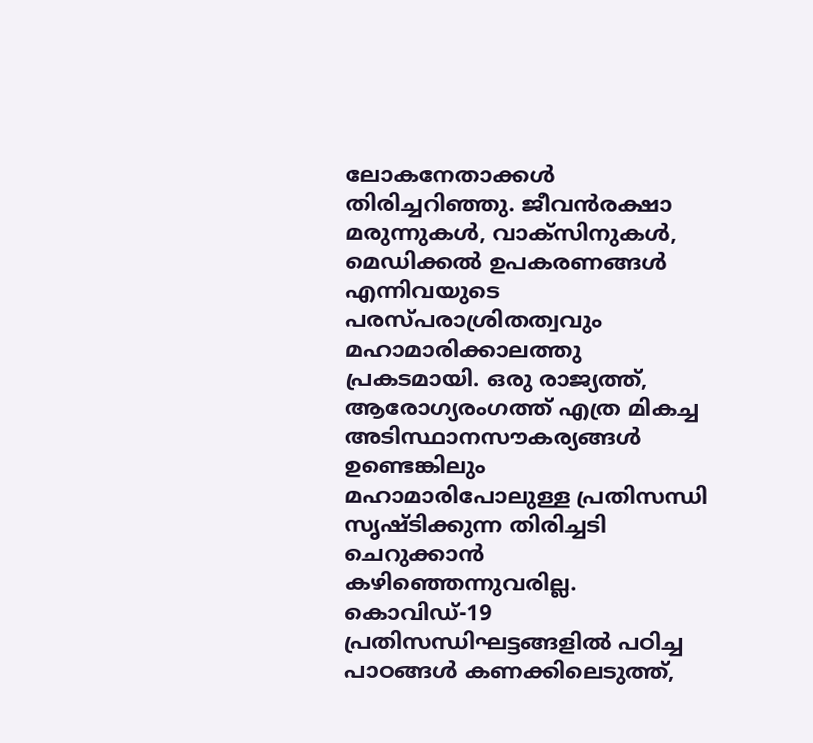ലോകനേതാക്കള്‍ തിരിച്ചറിഞ്ഞു. ജീവന്‍രക്ഷാ മരുന്നുകള്‍, വാക്‌സിനുകള്‍, മെഡിക്കല്‍ ഉപകരണങ്ങള്‍ എന്നിവയുടെ പരസ്പരാശ്രിതത്വവും മഹാമാരിക്കാലത്തു പ്രകടമായി. ഒരു രാജ്യത്ത്, ആരോഗ്യരംഗത്ത് എത്ര മികച്ച അടിസ്ഥാനസൗകര്യങ്ങള്‍ ഉണ്ടെങ്കിലും മഹാമാരിപോലുള്ള പ്രതിസന്ധി സൃഷ്ടിക്കുന്ന തിരിച്ചടി ചെറുക്കാന്‍ കഴിഞ്ഞെന്നുവരില്ല. കൊവിഡ്-19 പ്രതിസന്ധിഘട്ടങ്ങളില്‍ പഠിച്ച പാഠങ്ങള്‍ കണക്കിലെടുത്ത്,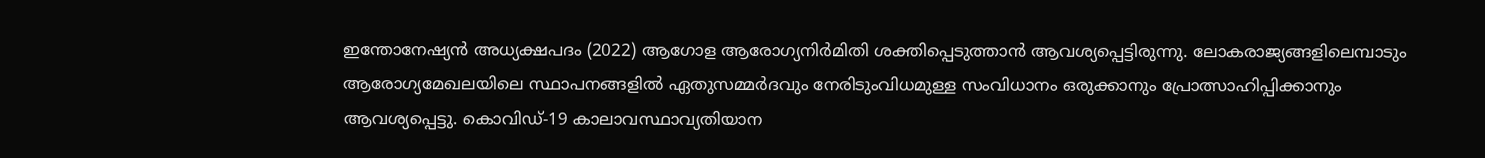ഇന്തോനേഷ്യന്‍ അധ്യക്ഷപദം (2022) ആഗോള ആരോഗ്യനിര്‍മിതി ശക്തിപ്പെടുത്താന്‍ ആവശ്യപ്പെട്ടിരുന്നു. ലോകരാജ്യങ്ങളിലെമ്പാടും ആരോഗ്യമേഖലയിലെ സ്ഥാപനങ്ങളില്‍ ഏതുസമ്മര്‍ദവും നേരിടുംവിധമുള്ള സംവിധാനം ഒരുക്കാനും പ്രോത്സാഹിപ്പിക്കാനും ആവശ്യപ്പെട്ടു. കൊവിഡ്-19 കാലാവസ്ഥാവ്യതിയാന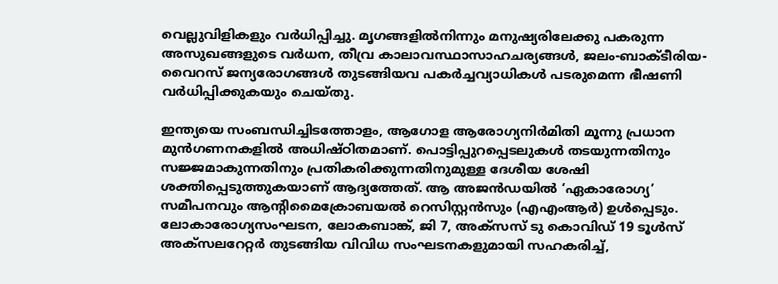വെല്ലുവിളികളും വര്‍ധിപ്പിച്ചു. മൃഗങ്ങളില്‍നിന്നും മനുഷ്യരിലേക്കു പകരുന്ന അസുഖങ്ങളുടെ വര്‍ധന, തീവ്ര കാലാവസ്ഥാസാഹചര്യങ്ങള്‍, ജലം-ബാക്ടീരിയ-വൈറസ് ജന്യരോഗങ്ങള്‍ തുടങ്ങിയവ പകര്‍ച്ചവ്യാധികള്‍ പടരുമെന്ന ഭീഷണി വര്‍ധിപ്പിക്കുകയും ചെയ്തു.

ഇന്ത്യയെ സംബന്ധിച്ചിടത്തോളം, ആഗോള ആരോഗ്യനിര്‍മിതി മൂന്നു പ്രധാന മുന്‍ഗണനകളില്‍ അധിഷ്ഠിതമാണ്. പൊട്ടിപ്പുറപ്പെടലുകള്‍ തടയുന്നതിനും സജ്ജമാകുന്നതിനും പ്രതികരിക്കുന്നതിനുമുള്ള ദേശീയ ശേഷി ശക്തിപ്പെടുത്തുകയാണ് ആദ്യത്തേത്. ആ അജന്‍ഡയില്‍ ‘ഏകാരോഗ്യ’ സമീപനവും ആന്റിമൈക്രോബയല്‍ റെസിസ്റ്റന്‍സും (എഎംആര്‍) ഉള്‍പ്പെടും. ലോകാരോഗ്യസംഘടന, ലോകബാങ്ക്, ജി 7, അക്‌സസ് ടു കൊവിഡ് 19 ടൂള്‍സ് അക്‌സലറേറ്റര്‍ തുടങ്ങിയ വിവിധ സംഘടനകളുമായി സഹകരിച്ച്,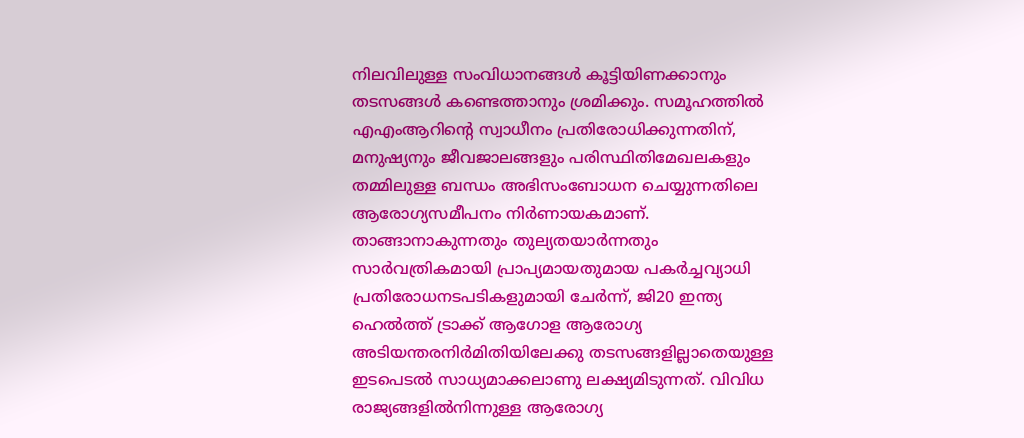നിലവിലുള്ള സംവിധാനങ്ങള്‍ കൂട്ടിയിണക്കാനും തടസങ്ങള്‍ കണ്ടെത്താനും ശ്രമിക്കും. സമൂഹത്തില്‍ എഎംആറിന്റെ സ്വാധീനം പ്രതിരോധിക്കുന്നതിന്, മനുഷ്യനും ജീവജാലങ്ങളും പരിസ്ഥിതിമേഖലകളും തമ്മിലുള്ള ബന്ധം അഭിസംബോധന ചെയ്യുന്നതിലെ ആരോഗ്യസമീപനം നിര്‍ണായകമാണ്. താങ്ങാനാകുന്നതും തുല്യതയാര്‍ന്നതും സാര്‍വത്രികമായി പ്രാപ്യമായതുമായ പകര്‍ച്ചവ്യാധി പ്രതിരോധനടപടികളുമായി ചേര്‍ന്ന്, ജി20 ഇന്ത്യ ഹെല്‍ത്ത് ട്രാക്ക് ആഗോള ആരോഗ്യ അടിയന്തരനിര്‍മിതിയിലേക്കു തടസങ്ങളില്ലാതെയുള്ള ഇടപെടല്‍ സാധ്യമാക്കലാണു ലക്ഷ്യമിടുന്നത്. വിവിധ രാജ്യങ്ങളില്‍നിന്നുള്ള ആരോഗ്യ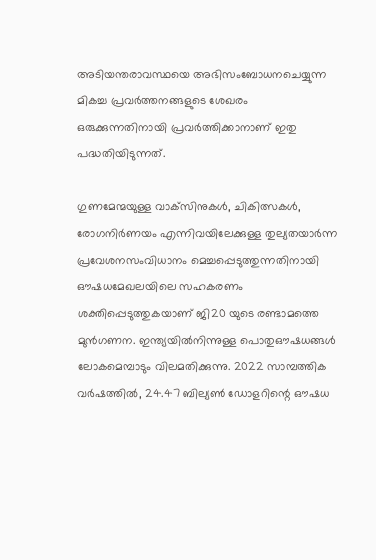അടിയന്തരാവസ്ഥയെ അഭിസംബോധനചെയ്യുന്ന മികച്ച പ്രവര്‍ത്തനങ്ങളുടെ ശേഖരം ഒരുക്കുന്നതിനായി പ്രവര്‍ത്തിക്കാനാണ് ഇതു പദ്ധതിയിടുന്നത്.

ഗുണമേന്മയുള്ള വാക്‌സിനുകള്‍, ചികിത്സകള്‍, രോഗനിര്‍ണയം എന്നിവയിലേക്കുള്ള തുല്യതയാര്‍ന്ന പ്രവേശനസംവിധാനം മെച്ചപ്പെടുത്തുന്നതിനായി ഔഷധമേഖലയിലെ സഹകരണം ശക്തിപ്പെടുത്തുകയാണ് ജി20 യുടെ രണ്ടാമത്തെ മുന്‍ഗണന. ഇന്ത്യയില്‍നിന്നുള്ള പൊതുഔഷധങ്ങള്‍ ലോകമെമ്പാടും വിലമതിക്കുന്നു. 2022 സാമ്പത്തിക വര്‍ഷത്തില്‍, 24.47 ബില്യണ്‍ ഡോളറിന്റെ ഔഷധ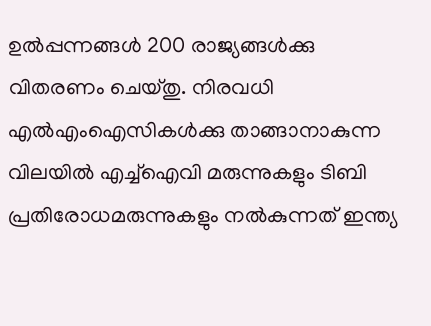ഉല്‍പ്പന്നങ്ങള്‍ 200 രാജ്യങ്ങള്‍ക്കു വിതരണം ചെയ്തു. നിരവധി എല്‍എംഐസികള്‍ക്കു താങ്ങാനാകുന്ന വിലയില്‍ എച്ച്‌ഐവി മരുന്നുകളും ടിബി പ്രതിരോധമരുന്നുകളും നല്‍കുന്നത് ഇന്ത്യ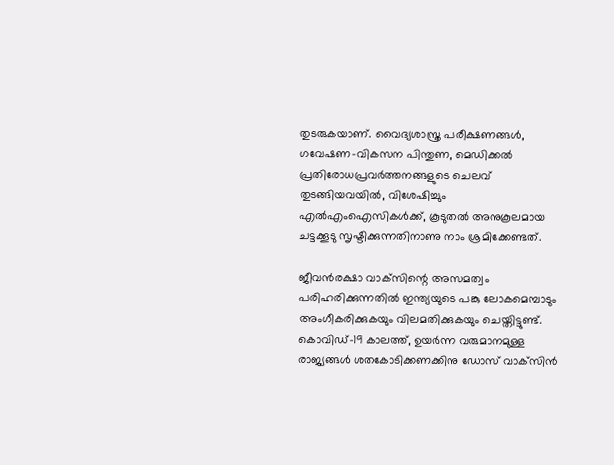തുടരുകയാണ്. വൈദ്യശാസ്ത്ര പരീക്ഷണങ്ങള്‍, ഗവേഷണ-വികസന പിന്തുണ, മെഡിക്കല്‍ പ്രതിരോധപ്രവര്‍ത്തനങ്ങളുടെ ചെലവ് തുടങ്ങിയവയില്‍, വിശേഷിച്ചും എല്‍എംഐസികള്‍ക്ക്, കൂടുതല്‍ അനുകൂലമായ ചട്ടക്കൂടു സൃഷ്ടിക്കുന്നതിനാണു നാം ശ്രമിക്കേണ്ടത്.

ജീവന്‍രക്ഷാ വാക്‌സിന്റെ അസമത്വം പരിഹരിക്കുന്നതില്‍ ഇന്ത്യയുടെ പങ്കു ലോകമെമ്പാടും അംഗീകരിക്കുകയും വിലമതിക്കുകയും ചെയ്തിട്ടുണ്ട്. കൊവിഡ്-19 കാലത്ത്, ഉയര്‍ന്ന വരുമാനമുള്ള രാജ്യങ്ങള്‍ ശതകോടിക്കണക്കിനു ഡോസ് വാക്‌സിന്‍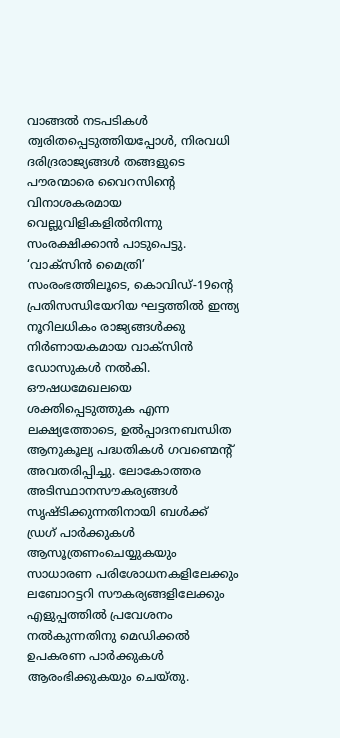വാങ്ങല്‍ നടപടികള്‍ ത്വരിതപ്പെടുത്തിയപ്പോള്‍, നിരവധി ദരിദ്രരാജ്യങ്ങള്‍ തങ്ങളുടെ പൗരന്മാരെ വൈറസിന്റെ വിനാശകരമായ വെല്ലുവിളികളില്‍നിന്നു സംരക്ഷിക്കാന്‍ പാടുപെട്ടു. ‘വാക്‌സിന്‍ മൈത്രി’ സംരംഭത്തിലൂടെ, കൊവിഡ്-19ന്റെ പ്രതിസന്ധിയേറിയ ഘട്ടത്തില്‍ ഇന്ത്യ നൂറിലധികം രാജ്യങ്ങള്‍ക്കു നിര്‍ണായകമായ വാക്‌സിന്‍ ഡോസുകള്‍ നല്‍കി. ഔഷധമേഖലയെ ശക്തിപ്പെടുത്തുക എന്ന ലക്ഷ്യത്തോടെ, ഉല്‍പ്പാദനബന്ധിത ആനുകൂല്യ പദ്ധതികള്‍ ഗവണ്മെന്റ് അവതരിപ്പിച്ചു. ലോകോത്തര അടിസ്ഥാനസൗകര്യങ്ങള്‍ സൃഷ്ടിക്കുന്നതിനായി ബള്‍ക്ക് ഡ്രഗ് പാര്‍ക്കുകള്‍ ആസൂത്രണംചെയ്യുകയും സാധാരണ പരിശോധനകളിലേക്കും ലബോറട്ടറി സൗകര്യങ്ങളിലേക്കും എളുപ്പത്തില്‍ പ്രവേശനം നല്‍കുന്നതിനു മെഡിക്കല്‍ ഉപകരണ പാര്‍ക്കുകള്‍ ആരംഭിക്കുകയും ചെയ്തു.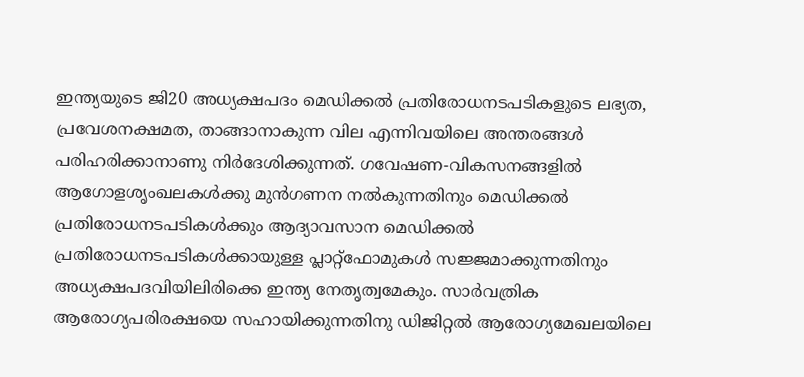ഇന്ത്യയുടെ ജി20 അധ്യക്ഷപദം മെഡിക്കല്‍ പ്രതിരോധനടപടികളുടെ ലഭ്യത, പ്രവേശനക്ഷമത, താങ്ങാനാകുന്ന വില എന്നിവയിലെ അന്തരങ്ങള്‍ പരിഹരിക്കാനാണു നിര്‍ദേശിക്കുന്നത്. ഗവേഷണ-വികസനങ്ങളില്‍ ആഗോളശൃംഖലകള്‍ക്കു മുന്‍ഗണന നല്‍കുന്നതിനും മെഡിക്കല്‍ പ്രതിരോധനടപടികള്‍ക്കും ആദ്യാവസാന മെഡിക്കല്‍ പ്രതിരോധനടപടികള്‍ക്കായുള്ള പ്ലാറ്റ്ഫോമുകള്‍ സജ്ജമാക്കുന്നതിനും അധ്യക്ഷപദവിയിലിരിക്കെ ഇന്ത്യ നേതൃത്വമേകും. സാര്‍വത്രിക ആരോഗ്യപരിരക്ഷയെ സഹായിക്കുന്നതിനു ഡിജിറ്റല്‍ ആരോഗ്യമേഖലയിലെ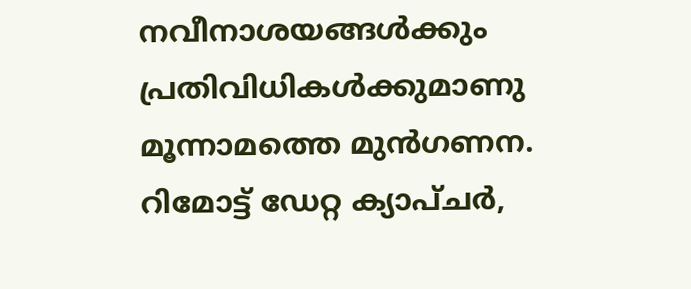നവീനാശയങ്ങള്‍ക്കും പ്രതിവിധികള്‍ക്കുമാണു മൂന്നാമത്തെ മുന്‍ഗണന. റിമോട്ട് ഡേറ്റ ക്യാപ്ചര്‍,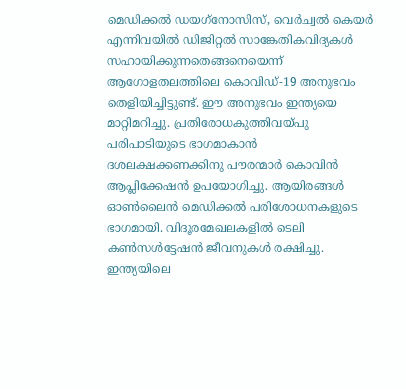മെഡിക്കല്‍ ഡയഗ്‌നോസിസ്, വെര്‍ച്വല്‍ കെയര്‍ എന്നിവയില്‍ ഡിജിറ്റല്‍ സാങ്കേതികവിദ്യകള്‍ സഹായിക്കുന്നതെങ്ങനെയെന്ന് ആഗോളതലത്തിലെ കൊവിഡ്-19 അനുഭവം തെളിയിച്ചിട്ടുണ്ട്. ഈ അനുഭവം ഇന്ത്യയെ മാറ്റിമറിച്ചു. പ്രതിരോധകുത്തിവയ്‌പു പരിപാടിയുടെ ഭാഗമാകാന്‍ ദശലക്ഷക്കണക്കിനു പൗരന്മാര്‍ കൊവിന്‍ ആപ്ലിക്കേഷന്‍ ഉപയോഗിച്ചു. ആയിരങ്ങള്‍ ഓണ്‍ലൈന്‍ മെഡിക്കല്‍ പരിശോധനകളുടെ ഭാഗമായി. വിദൂരമേഖലകളില്‍ ടെലി കണ്‍സള്‍ട്ടേഷന്‍ ജീവനുകള്‍ രക്ഷിച്ചു. ഇന്ത്യയിലെ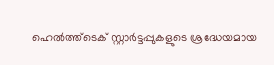ഹെല്‍ത്ത്ടെക് സ്റ്റാര്‍ട്ടപ്പുകളുടെ ശ്രദ്ധേയമായ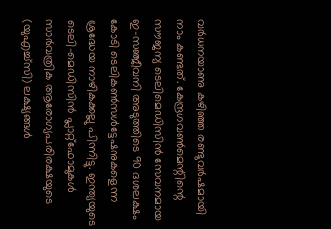വര്‍ധനയാണു കഴിഞ്ഞ രണ്ടുവര്‍ഷമായി നാം കണ്ടത്. കേന്ദ്രഗവണ്‍മെന്റിന്റെ സൗജന്യ ടെലിമെഡിസിന്‍ സേവനമായ ഇ-സഞ്ജീവനി അടുത്തിടെ 90 ദശലക്ഷം കോടി ടെലികണ്‍സള്‍ട്ടേഷനുകളെന്ന ശ്രദ്ധേയ നാഴികക്കല്ലു പിന്നിട്ടു. ഇന്ത്യയുടെ ടെലി-മെഡിസിന്‍ പ്ലാറ്റ്ഫോമുകള്‍ സാര്‍വത്രിക ആരോഗ്യപരിരക്ഷയുടെ (യുഎച്ച്‌സി) ലക്ഷ്യങ്ങള്‍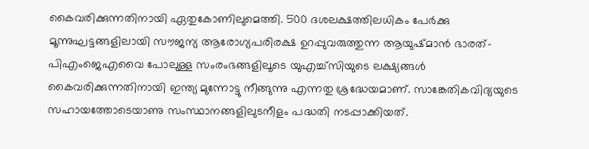കൈവരിക്കുന്നതിനായി ഏതുകോണിലുമെത്തി. 500 ദശലക്ഷത്തിലധികം പേര്‍ക്കു മൂന്നുഘട്ടങ്ങളിലായി സൗജന്യ ആരോഗ്യപരിരക്ഷ ഉറപ്പുവരുത്തുന്ന ആയുഷ്മാന്‍ ഭാരത്-പിഎംജെഎവൈ പോലുള്ള സംരംഭങ്ങളിലൂടെ യുഎച്ച്‌സിയുടെ ലക്ഷ്യങ്ങള്‍ കൈവരിക്കുന്നതിനായി ഇന്ത്യ മുന്നോട്ടു നീങ്ങുന്നു എന്നതു ശ്രദ്ധേയമാണ്. സാങ്കേതികവിദ്യയുടെ സഹായത്തോടെയാണു സംസ്ഥാനങ്ങളിലുടനീളം പദ്ധതി നടപ്പാക്കിയത്.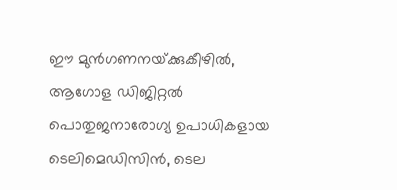ഈ മുന്‍ഗണനയ്‌ക്കുകീഴില്‍, ആഗോള ഡിജിറ്റല്‍ പൊതുജനാരോഗ്യ ഉപാധികളായ ടെലിമെഡിസിന്‍, ടെല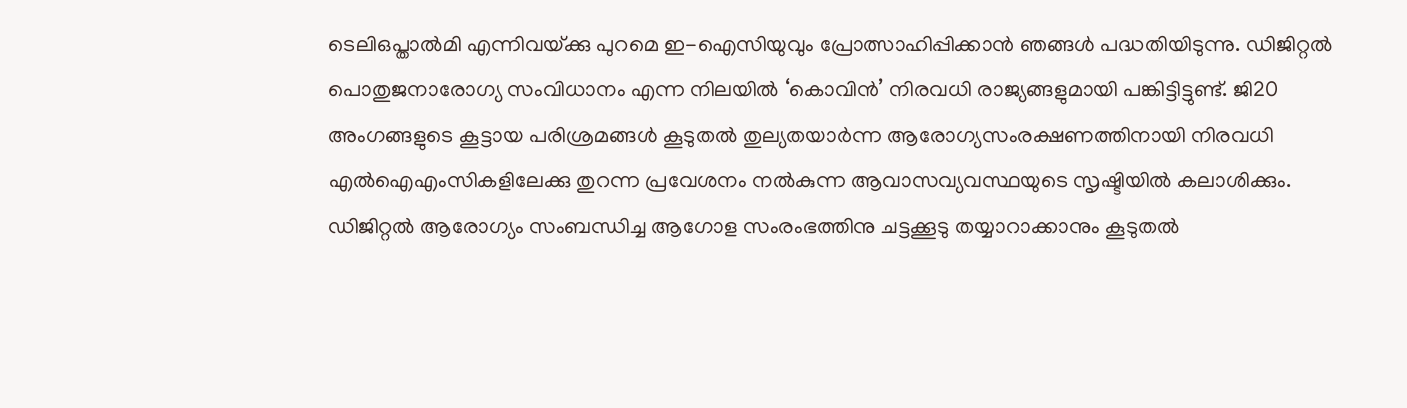ടെലിഒപ്താല്‍മി എന്നിവയ്‌ക്കു പുറമെ ഇ-ഐസിയുവും പ്രോത്സാഹിപ്പിക്കാന്‍ ഞങ്ങള്‍ പദ്ധതിയിടുന്നു. ഡിജിറ്റല്‍ പൊതുജനാരോഗ്യ സംവിധാനം എന്ന നിലയില്‍ ‘കൊവിന്‍’ നിരവധി രാജ്യങ്ങളുമായി പങ്കിട്ടിട്ടുണ്ട്. ജി20 അംഗങ്ങളുടെ കൂട്ടായ പരിശ്രമങ്ങള്‍ കൂടുതല്‍ തുല്യതയാര്‍ന്ന ആരോഗ്യസംരക്ഷണത്തിനായി നിരവധി എല്‍ഐഎംസികളിലേക്കു തുറന്ന പ്രവേശനം നല്‍കുന്ന ആവാസവ്യവസ്ഥയുടെ സൃഷ്ടിയില്‍ കലാശിക്കും. ഡിജിറ്റല്‍ ആരോഗ്യം സംബന്ധിച്ച ആഗോള സംരംഭത്തിനു ചട്ടക്കൂടു തയ്യാറാക്കാനും കൂടുതല്‍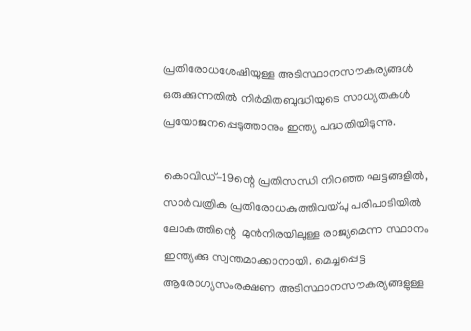പ്രതിരോധശേഷിയുള്ള അടിസ്ഥാനസൗകര്യങ്ങള്‍ ഒരുക്കുന്നതില്‍ നിര്‍മിതബുദ്ധിയുടെ സാധ്യതകള്‍ പ്രയോജനപ്പെടുത്താനും ഇന്ത്യ പദ്ധതിയിടുന്നു.

കൊവിഡ്-19ന്റെ പ്രതിസന്ധി നിറഞ്ഞ ഘട്ടങ്ങളില്‍, സാര്‍വത്രിക പ്രതിരോധകുത്തിവയ്‌പു പരിപാടിയില്‍ ലോകത്തിന്റെ  മുന്‍നിരയിലുള്ള രാജ്യമെന്ന സ്ഥാനം ഇന്ത്യക്കു സ്വന്തമാക്കാനായി. മെച്ചപ്പെട്ട ആരോഗ്യസംരക്ഷണ അടിസ്ഥാനസൗകര്യങ്ങളുള്ള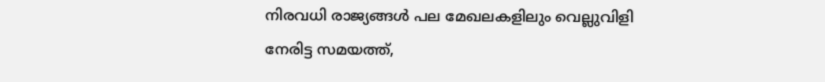നിരവധി രാജ്യങ്ങള്‍ പല മേഖലകളിലും വെല്ലുവിളി നേരിട്ട സമയത്ത്,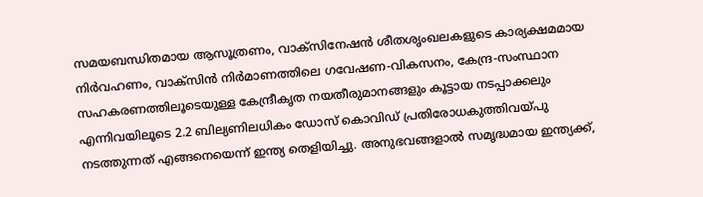സമയബന്ധിതമായ ആസൂത്രണം, വാക്‌സിനേഷന്‍ ശീതശൃംഖലകളുടെ കാര്യക്ഷമമായ നിര്‍വഹണം, വാക്‌സിന്‍ നിര്‍മാണത്തിലെ ഗവേഷണ-വികസനം, കേന്ദ്ര-സംസ്ഥാന സഹകരണത്തിലൂടെയുള്ള കേന്ദ്രീകൃത നയതീരുമാനങ്ങളും കൂട്ടായ നടപ്പാക്കലും എന്നിവയിലൂടെ 2.2 ബില്യണിലധികം ഡോസ് കൊവിഡ് പ്രതിരോധകുത്തിവയ്‌പു നടത്തുന്നത് എങ്ങനെയെന്ന് ഇന്ത്യ തെളിയിച്ചു. അനുഭവങ്ങളാല്‍ സമൃദ്ധമായ ഇന്ത്യക്ക്,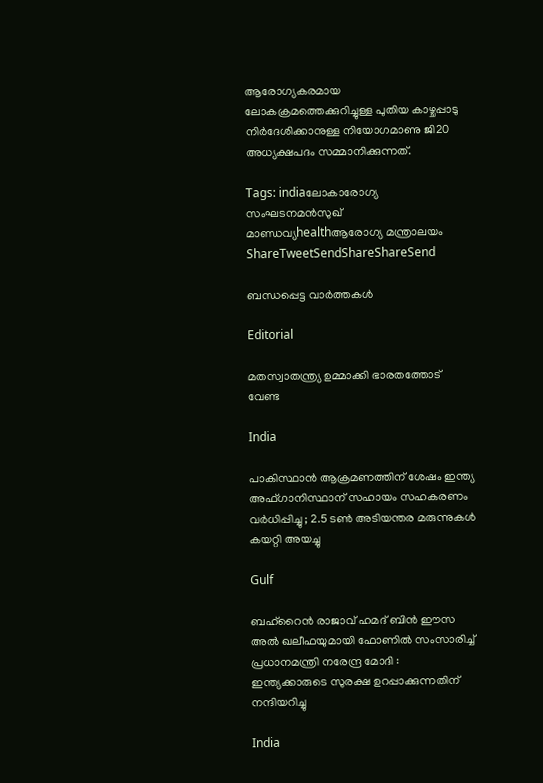ആരോഗ്യകരമായ ലോകക്രമത്തെക്കുറിച്ചുള്ള പുതിയ കാഴ്ചപ്പാടു നിര്‍ദേശിക്കാനുള്ള നിയോഗമാണു ജി20 അധ്യക്ഷപദം സമ്മാനിക്കുന്നത്.

Tags: indiaലോകാരോഗ്യ സംഘടനമന്‍സുഖ് മാണ്ഡവ്യhealthആരോഗ്യ മന്ത്രാലയം
ShareTweetSendShareShareSend

ബന്ധപ്പെട്ട വാര്‍ത്തകള്‍

Editorial

മതസ്വാതന്ത്ര്യ ഉമ്മാക്കി ഭാരതത്തോട് വേണ്ട

India

പാകിസ്ഥാൻ ആക്രമണത്തിന് ശേഷം ഇന്ത്യ അഫ്ഗാനിസ്ഥാന് സഹായം സഹകരണം വർധിപ്പിച്ചു ; 2.5 ടൺ അടിയന്തര മരുന്നുകൾ കയറ്റി അയച്ചു

Gulf

ബഹ്‌റൈൻ രാജാവ് ഹമദ് ബിൻ ഈസ അൽ ഖലീഫയുമായി ഫോണിൽ സംസാരിച്ച് പ്രധാനമന്ത്രി നരേന്ദ്ര മോദി : ഇന്ത്യക്കാരുടെ സുരക്ഷ ഉറപ്പാക്കുന്നതിന് നന്ദിയറിച്ചു

India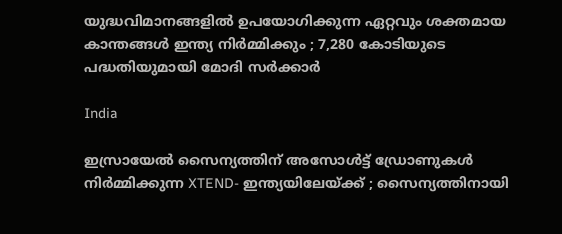യുദ്ധവിമാനങ്ങളിൽ ഉപയോഗിക്കുന്ന ഏറ്റവും ശക്തമായ കാന്തങ്ങൾ ഇന്ത്യ നിർമ്മിക്കും ; 7,280 കോടിയുടെ പദ്ധതിയുമായി മോദി സർക്കാർ

India

ഇസ്രായേൽ സൈന്യത്തിന് അസോൾട്ട് ഡ്രോണുകൾ നിർമ്മിക്കുന്ന XTEND- ഇന്ത്യയിലേയ്‌ക്ക് ; സൈന്യത്തിനായി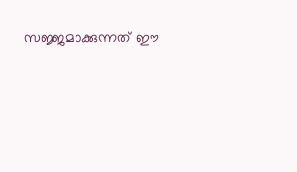സജ്ജമാക്കുന്നത് ഈ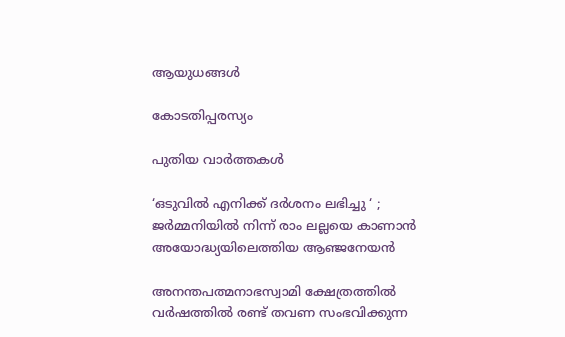ആയുധങ്ങൾ

കോടതിപ്പരസ്യം

പുതിയ വാര്‍ത്തകള്‍

‘ഒടുവിൽ എനിക്ക് ദർശനം ലഭിച്ചു ‘ ; ജർമ്മനിയിൽ നിന്ന് രാം ലല്ലയെ കാണാൻ അയോദ്ധ്യയിലെത്തിയ ആഞ്ജനേയൻ

അനന്തപത്മനാഭസ്വാമി ക്ഷേത്രത്തില്‍ വര്‍ഷത്തില്‍ രണ്ട് തവണ സംഭവിക്കുന്ന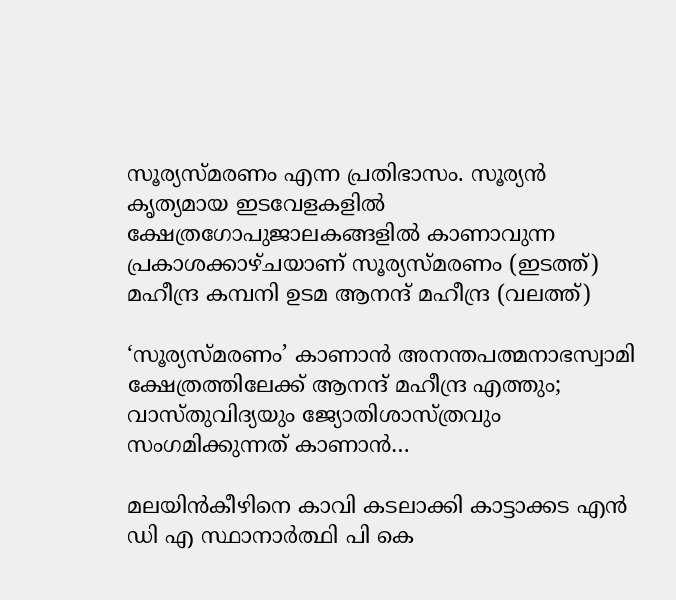സൂര്യസ്മരണം എന്ന പ്രതിഭാസം. സൂര്യന്‍ കൃത്യമായ ഇടവേളകളില്‍ ക്ഷേത്രഗോപുജാലകങ്ങളില്‍ കാണാവുന്ന പ്രകാശക്കാഴ്ചയാണ് സൂര്യസ്മരണം (ഇടത്ത്) മഹീന്ദ്ര കമ്പനി ഉടമ ആനന്ദ് മഹീന്ദ്ര (വലത്ത്)

‘സൂര്യസ്മരണം’ കാണാന്‍ അനന്തപത്മനാഭസ്വാമി ക്ഷേത്രത്തിലേക്ക് ആനന്ദ് മഹീന്ദ്ര എത്തും; വാസ്തുവിദ്യയും ജ്യോതിശാസ്ത്രവും സംഗമിക്കുന്നത് കാണാന്‍…

മലയിന്‍കീഴിനെ കാവി കടലാക്കി കാട്ടാക്കട എന്‍ ഡി എ സ്ഥാനാര്‍ത്ഥി പി കെ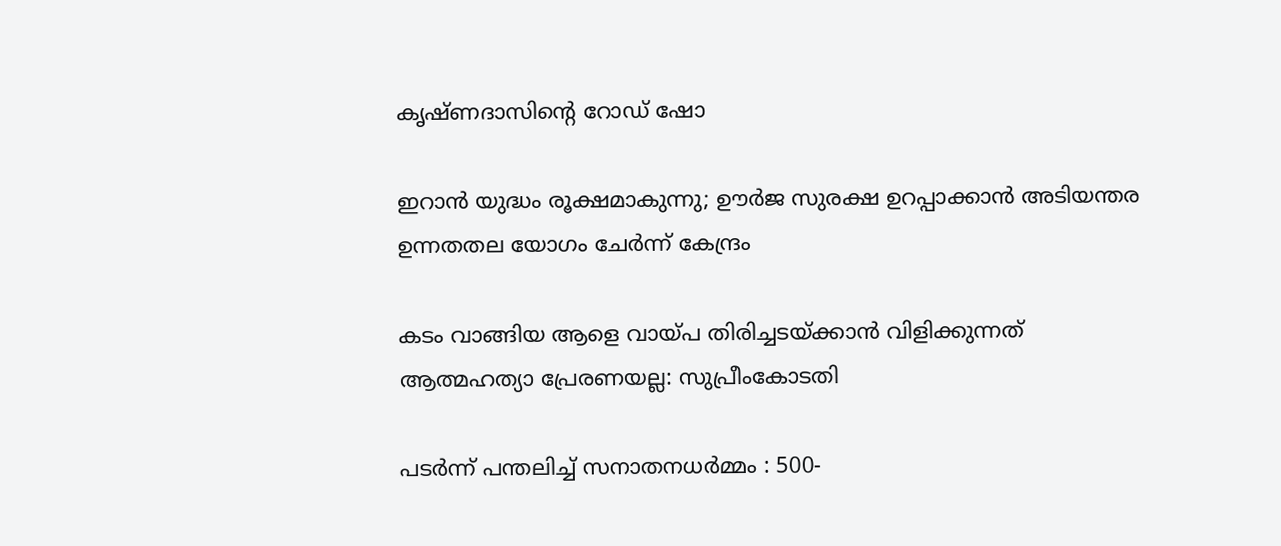കൃഷ്ണദാസിന്റെ റോഡ് ഷോ

ഇറാന്‍ യുദ്ധം രൂക്ഷമാകുന്നു; ഊർജ സുരക്ഷ ഉറപ്പാക്കാൻ അടിയന്തര ഉന്നതതല യോഗം ചേർന്ന് കേന്ദ്രം

കടം വാങ്ങിയ ആളെ വായ്‌പ തിരിച്ചടയ്‌ക്കാൻ വിളിക്കുന്നത് ആത്മഹത്യാ പ്രേരണയല്ല: സുപ്രീംകോടതി

പടർന്ന് പന്തലിച്ച് സനാതനധർമ്മം : 500-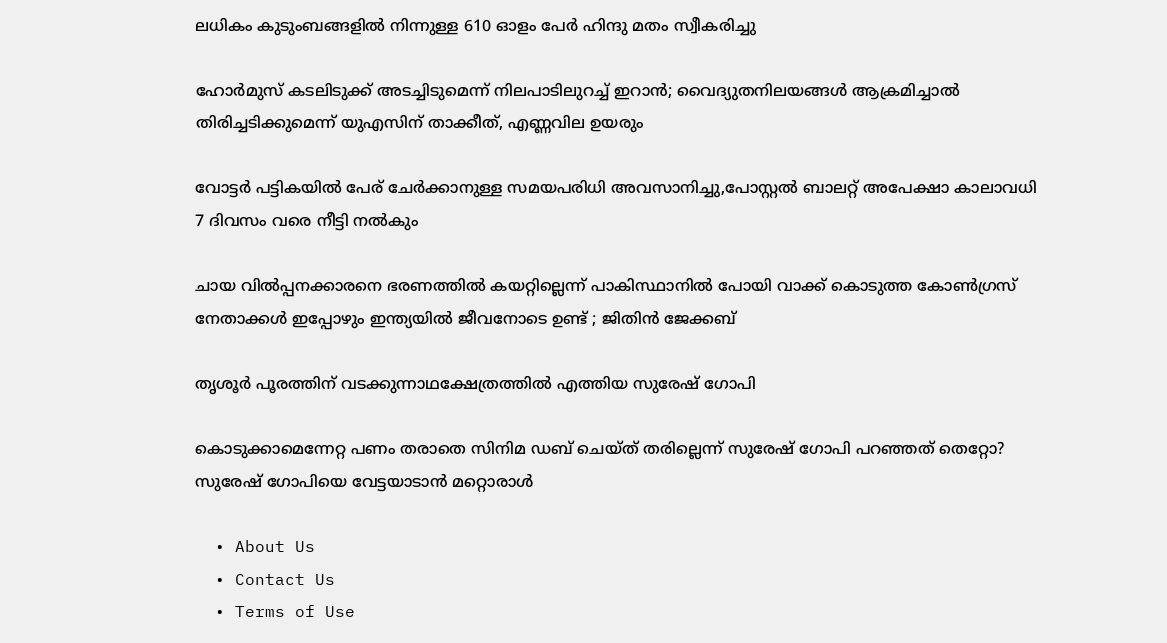ലധികം കുടുംബങ്ങളിൽ നിന്നുള്ള 610 ഓളം പേർ ഹിന്ദു മതം സ്വീകരിച്ചു

ഹോര്‍മുസ് കടലിടുക്ക് അടച്ചിടുമെന്ന് നിലപാടിലുറച്ച് ഇറാന്‍; വൈദ്യുതനിലയങ്ങള്‍ ആക്രമിച്ചാല്‍ തിരിച്ചടിക്കുമെന്ന് യുഎസിന് താക്കീത്, എണ്ണവില ഉയരും

വോട്ടര്‍ പട്ടികയില്‍ പേര് ചേര്‍ക്കാനുള്ള സമയപരിധി അവസാനിച്ചു,പോസ്റ്റല്‍ ബാലറ്റ് അപേക്ഷാ കാലാവധി 7 ദിവസം വരെ നീട്ടി നല്‍കും

ചായ വിൽപ്പനക്കാരനെ ഭരണത്തിൽ കയറ്റില്ലെന്ന് പാകിസ്ഥാനിൽ പോയി വാക്ക് കൊടുത്ത കോൺഗ്രസ്‌ നേതാക്കൾ ഇപ്പോഴും ഇന്ത്യയിൽ ജീവനോടെ ഉണ്ട് ; ജിതിൻ ജേക്കബ്

തൃശൂര്‍ പൂരത്തിന് വടക്കുന്നാഥക്ഷേത്രത്തില്‍ എത്തിയ സുരേഷ് ഗോപി

കൊടുക്കാമെന്നേറ്റ പണം തരാതെ സിനിമ ഡബ് ചെയ്ത് തരില്ലെന്ന് സുരേഷ് ഗോപി പറഞ്ഞത് തെറ്റോ? സുരേഷ് ഗോപിയെ വേട്ടയാടാന്‍ മറ്റൊരാള്‍

  • About Us
  • Contact Us
  • Terms of Use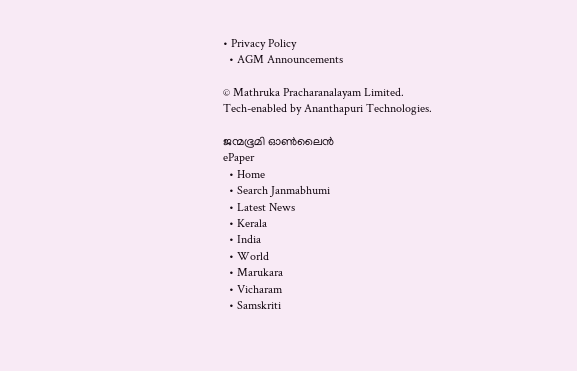• Privacy Policy
  • AGM Announcements

© Mathruka Pracharanalayam Limited.
Tech-enabled by Ananthapuri Technologies.

ജന്മഭൂമി ഓണ്‍ലൈന്‍
ePaper
  • Home
  • Search Janmabhumi
  • Latest News
  • Kerala
  • India
  • World
  • Marukara
  • Vicharam
  • Samskriti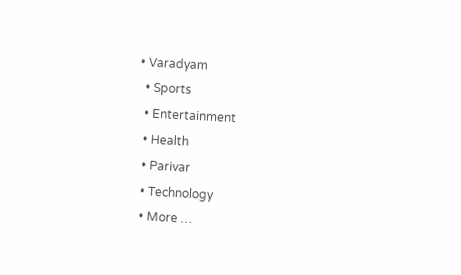• Varadyam
  • Sports
  • Entertainment
  • Health
  • Parivar
  • Technology
  • More …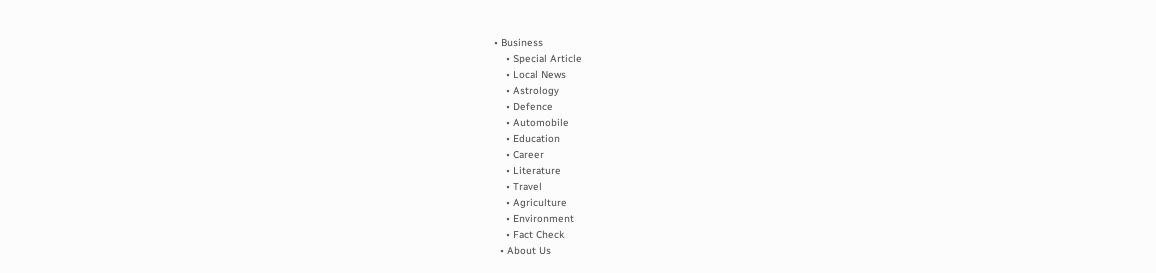• Business
    • Special Article
    • Local News
    • Astrology
    • Defence
    • Automobile
    • Education
    • Career
    • Literature
    • Travel
    • Agriculture
    • Environment
    • Fact Check
  • About Us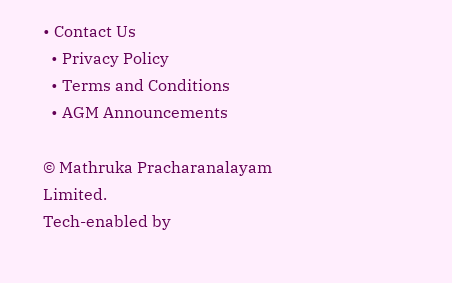• Contact Us
  • Privacy Policy
  • Terms and Conditions
  • AGM Announcements

© Mathruka Pracharanalayam Limited.
Tech-enabled by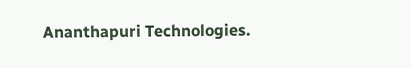Ananthapuri Technologies.